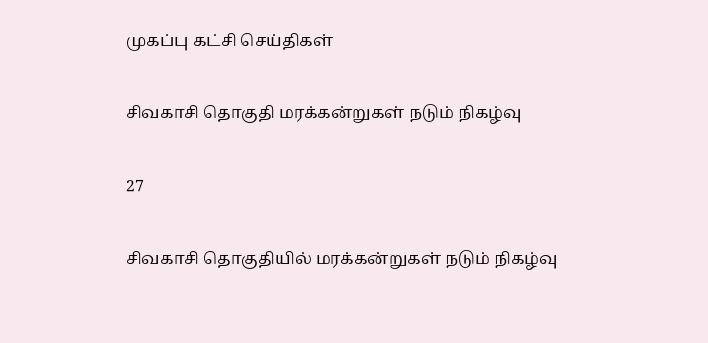முகப்பு கட்சி செய்திகள்

சிவகாசி தொகுதி மரக்கன்றுகள் நடும் நிகழ்வு

27

சிவகாசி தொகுதியில் மரக்கன்றுகள் நடும் நிகழ்வு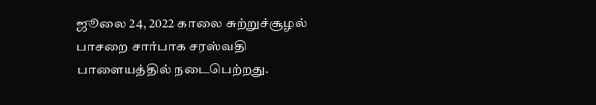ஜூலை 24, 2022 காலை சுற்றுச்சூழல் பாசறை சார்பாக சரஸ்வதி பாளையத்தில் நடைபெற்றது.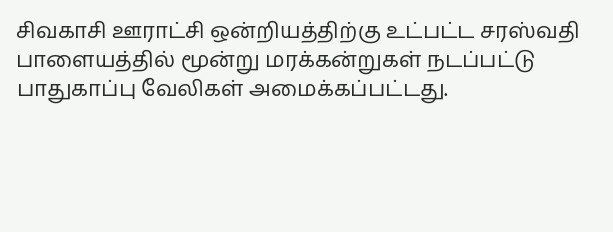சிவகாசி ஊராட்சி ஒன்றியத்திற்கு உட்பட்ட சரஸ்வதி பாளையத்தில் மூன்று மரக்கன்றுகள் நடப்பட்டு பாதுகாப்பு வேலிகள் அமைக்கப்பட்டது.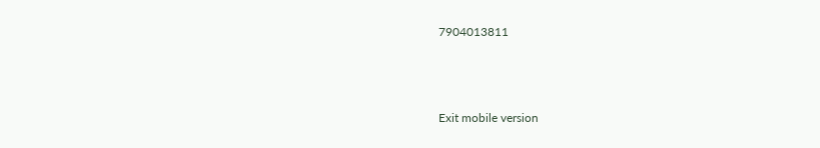7904013811



Exit mobile version